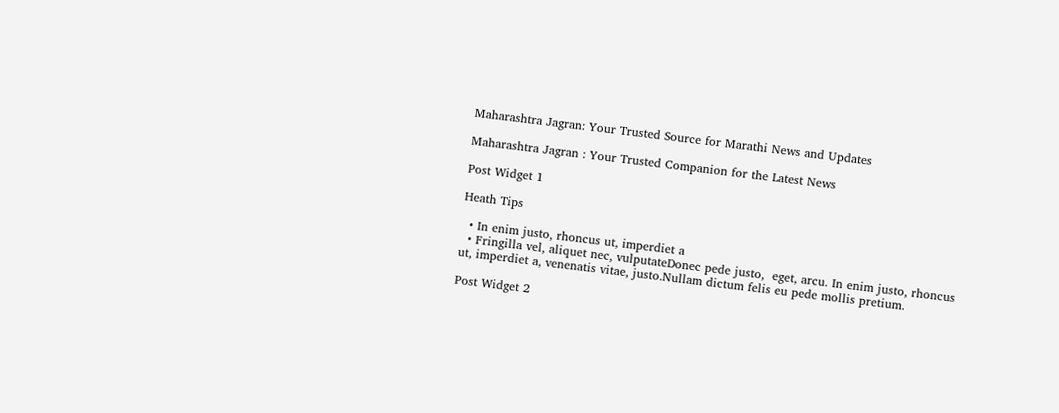Maharashtra Jagran: Your Trusted Source for Marathi News and Updates

Maharashtra Jagran : Your Trusted Companion for the Latest News

Post Widget 1

Heath Tips

  • In enim justo, rhoncus ut, imperdiet a
  • Fringilla vel, aliquet nec, vulputateDonec pede justo,  eget, arcu. In enim justo, rhoncus ut, imperdiet a, venenatis vitae, justo.Nullam dictum felis eu pede mollis pretium.

Post Widget 2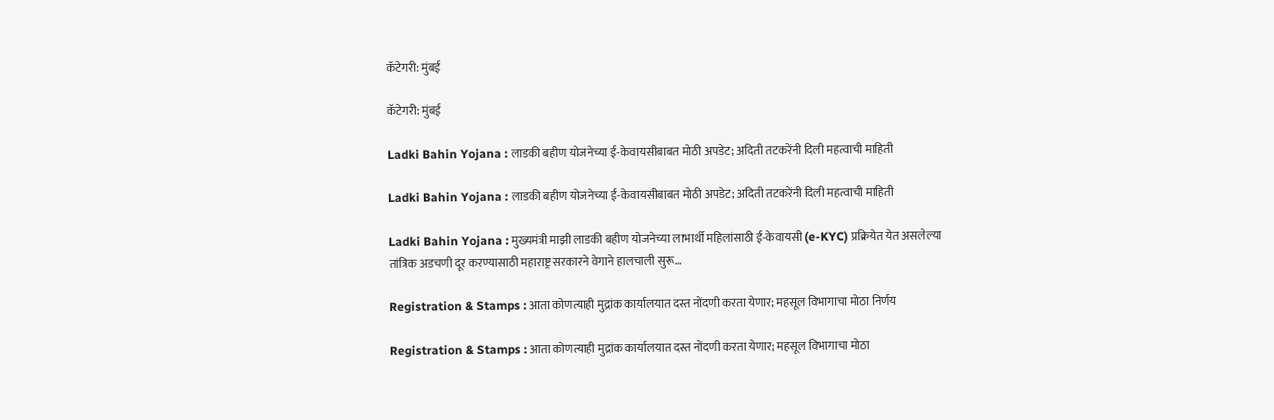कॅटेगरी: मुंबई

कॅटेगरी: मुंबई

Ladki Bahin Yojana : लाडकी बहीण योजनेच्या ई-केवायसीबाबत मोठी अपडेट; अदिती तटकरेंनी दिली महत्वाची माहिती

Ladki Bahin Yojana : लाडकी बहीण योजनेच्या ई-केवायसीबाबत मोठी अपडेट; अदिती तटकरेंनी दिली महत्वाची माहिती

Ladki Bahin Yojana : मुख्यमंत्री माझी लाडकी बहीण योजनेच्या लाभार्थी महिलांसाठी ई-केवायसी (e-KYC) प्रक्रियेत येत असलेल्या तांत्रिक अडचणी दूर करण्यासाठी महाराष्ट्र सरकारने वेगाने हालचाली सुरू…

Registration & Stamps : आता कोणत्याही मुद्रांक कार्यालयात दस्त नोंदणी करता येणार; महसूल विभागाचा मोठा निर्णय

Registration & Stamps : आता कोणत्याही मुद्रांक कार्यालयात दस्त नोंदणी करता येणार; महसूल विभागाचा मोठा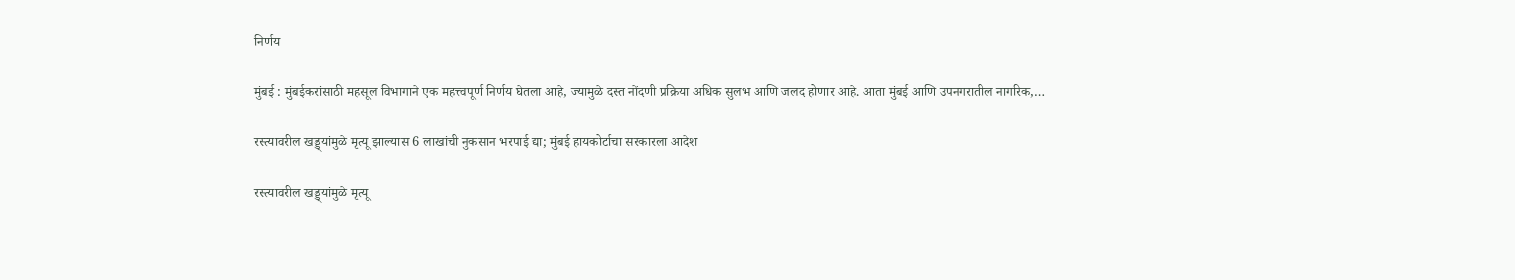निर्णय

मुंबई : मुंबईकरांसाठी महसूल विभागाने एक महत्त्वपूर्ण निर्णय घेतला आहे, ज्यामुळे दस्त नोंदणी प्रक्रिया अधिक सुलभ आणि जलद होणार आहे. आता मुंबई आणि उपनगरातील नागरिक,…

रस्त्यावरील खड्ड्यांमुळे मृत्यू झाल्यास 6 लाखांची नुकसान भरपाई द्या; मुंबई हायकोर्टाचा सरकारला आदेश

रस्त्यावरील खड्ड्यांमुळे मृत्यू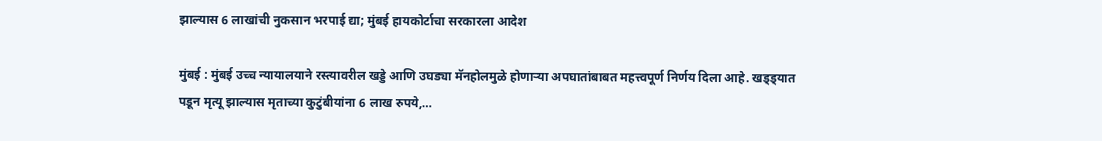झाल्यास 6 लाखांची नुकसान भरपाई द्या; मुंबई हायकोर्टाचा सरकारला आदेश

मुंबई : मुंबई उच्च न्यायालयाने रस्त्यावरील खड्डे आणि उघड्या मॅनहोलमुळे होणाऱ्या अपघातांबाबत महत्त्वपूर्ण निर्णय दिला आहे. खड्ड्यात पडून मृत्यू झाल्यास मृताच्या कुटुंबीयांना 6 लाख रुपये,…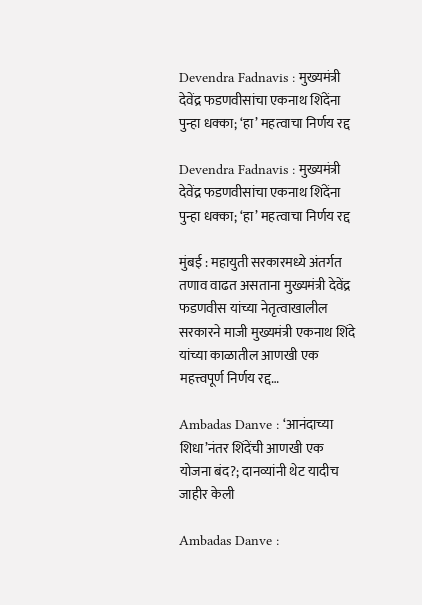Devendra Fadnavis : मुख्यमंत्री देवेंद्र फडणवीसांचा एकनाथ शिंदेंना पुन्हा धक्का; ‘हा’ महत्वाचा निर्णय रद्द

Devendra Fadnavis : मुख्यमंत्री देवेंद्र फडणवीसांचा एकनाथ शिंदेंना पुन्हा धक्का; ‘हा’ महत्वाचा निर्णय रद्द

मुंबई : महायुती सरकारमध्ये अंतर्गत तणाव वाढत असताना मुख्यमंत्री देवेंद्र फडणवीस यांच्या नेतृत्वाखालील सरकारने माजी मुख्यमंत्री एकनाथ शिंदे यांच्या काळातील आणखी एक महत्त्वपूर्ण निर्णय रद्द…

Ambadas Danve : ‘आनंदाच्या शिधा’नंतर शिंदेंची आणखी एक योजना बंद?; दानव्यांनी थेट यादीच जाहीर केली

Ambadas Danve :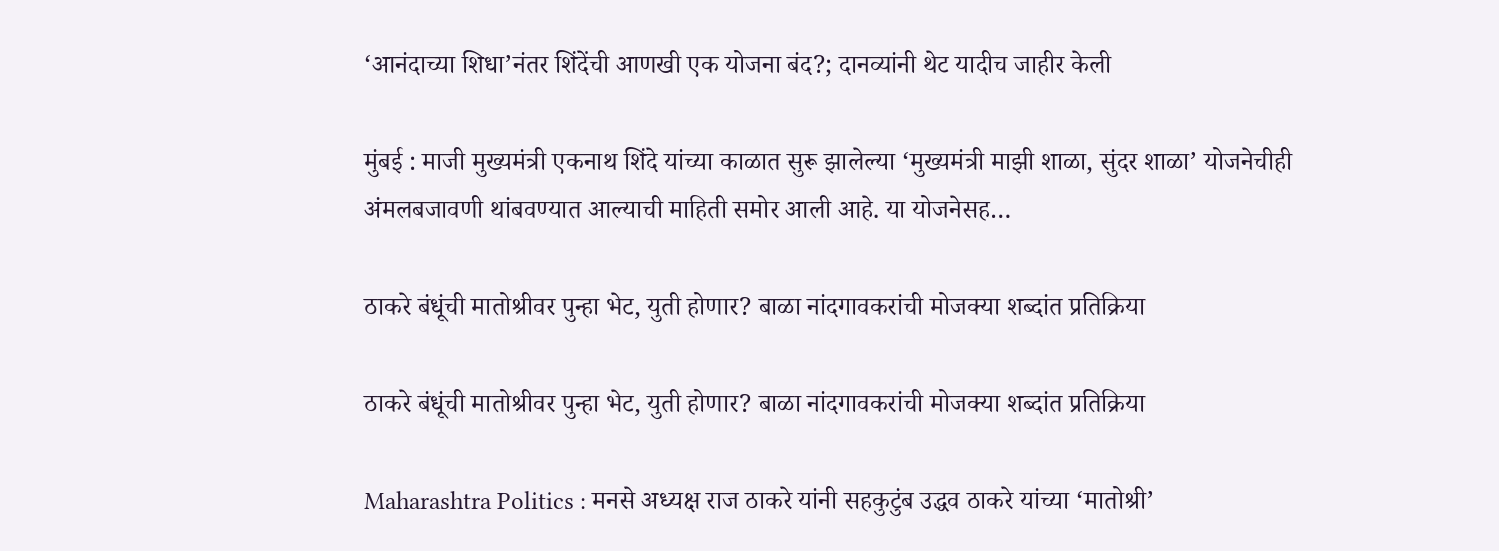‘आनंदाच्या शिधा’नंतर शिंदेंची आणखी एक योजना बंद?; दानव्यांनी थेट यादीच जाहीर केली

मुंबई : माजी मुख्यमंत्री एकनाथ शिंदे यांच्या काळात सुरू झालेल्या ‘मुख्यमंत्री माझी शाळा, सुंदर शाळा’ योजनेचीही अंमलबजावणी थांबवण्यात आल्याची माहिती समोर आली आहे. या योजनेसह…

ठाकरे बंधूंची मातोश्रीवर पुन्हा भेट, युती होणार? बाळा नांदगावकरांची मोजक्या शब्दांत प्रतिक्रिया

ठाकरे बंधूंची मातोश्रीवर पुन्हा भेट, युती होणार? बाळा नांदगावकरांची मोजक्या शब्दांत प्रतिक्रिया

Maharashtra Politics : मनसे अध्यक्ष राज ठाकरे यांनी सहकुटुंब उद्धव ठाकरे यांच्या ‘मातोश्री’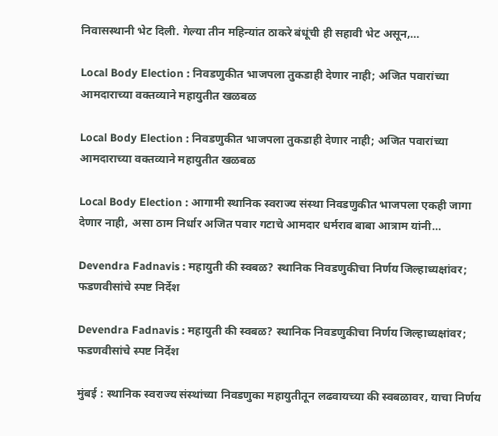निवासस्थानी भेट दिली. गेल्या तीन महिन्यांत ठाकरे बंधूंची ही सहावी भेट असून,…

Local Body Election : निवडणुकीत भाजपला तुकडाही देणार नाही; अजित पवारांच्या आमदाराच्या वक्तव्याने महायुतीत खळबळ

Local Body Election : निवडणुकीत भाजपला तुकडाही देणार नाही; अजित पवारांच्या आमदाराच्या वक्तव्याने महायुतीत खळबळ

Local Body Election : आगामी स्थानिक स्वराज्य संस्था निवडणुकीत भाजपला एकही जागा देणार नाही, असा ठाम निर्धार अजित पवार गटाचे आमदार धर्मराव बाबा आत्राम यांनी…

Devendra Fadnavis : महायुती की स्वबळ? स्थानिक निवडणुकीचा निर्णय जिल्हाध्यक्षांवर; फडणवीसांचे स्पष्ट निर्देश

Devendra Fadnavis : महायुती की स्वबळ? स्थानिक निवडणुकीचा निर्णय जिल्हाध्यक्षांवर; फडणवीसांचे स्पष्ट निर्देश

मुंबई : स्थानिक स्वराज्य संस्थांच्या निवडणुका महायुतीतून लढवायच्या की स्वबळावर, याचा निर्णय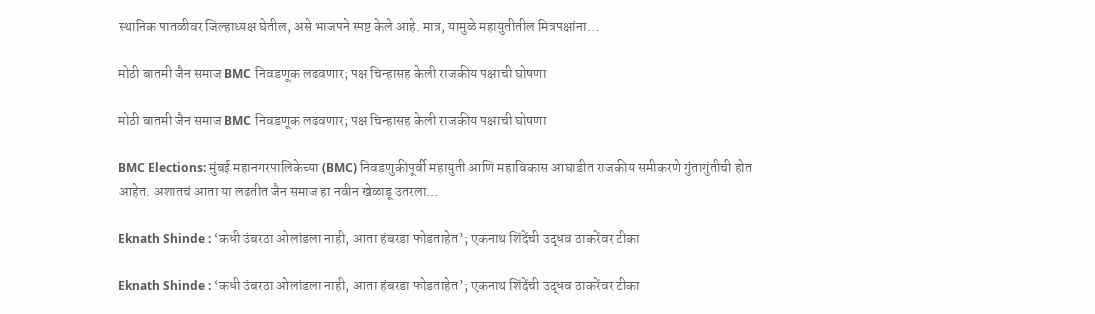स्थानिक पातळीवर जिल्हाध्यक्ष घेतील, असे भाजपने स्पष्ट केले आहे. मात्र, यामुळे महायुतीतील मित्रपक्षांना…

मोठी बातमी जैन समाज BMC निवडणूक लढवणार; पक्ष चिन्हासह केली राजकीय पक्षाची घोषणा

मोठी बातमी जैन समाज BMC निवडणूक लढवणार; पक्ष चिन्हासह केली राजकीय पक्षाची घोषणा

BMC Elections: मुंबई महानगरपालिकेच्या (BMC) निवडणुकीपूर्वी महायुती आणि महाविकास आघाडीत राजकीय समीकरणे गुंतागुंतीची होत आहेत. अशातचं आता या लढतीत जैन समाज हा नवीन खेळाडू उतरला…

Eknath Shinde : ‘कधी उंबरठा ओलांडला नाही, आता हंबरडा फोडताहेत’; एकनाथ शिंदेंची उद्धव ठाकरेंवर टीका

Eknath Shinde : ‘कधी उंबरठा ओलांडला नाही, आता हंबरडा फोडताहेत’; एकनाथ शिंदेंची उद्धव ठाकरेंवर टीका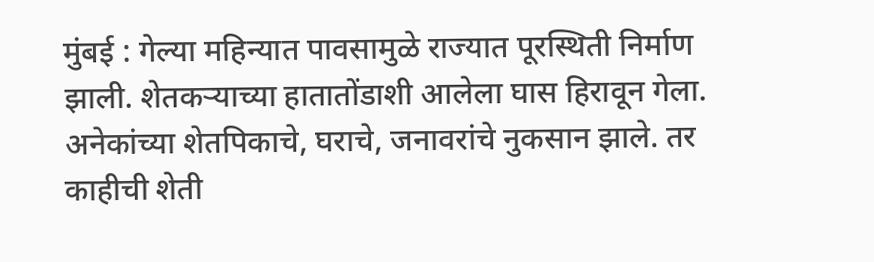मुंबई : गेल्या महिन्यात पावसामुळे राज्यात पूरस्थिती निर्माण झाली. शेतकऱ्याच्या हातातोंडाशी आलेला घास हिरावून गेला. अनेकांच्या शेतपिकाचे, घराचे, जनावरांचे नुकसान झाले. तर काहीची शेती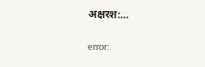अक्षरश:…

error: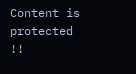Content is protected !!